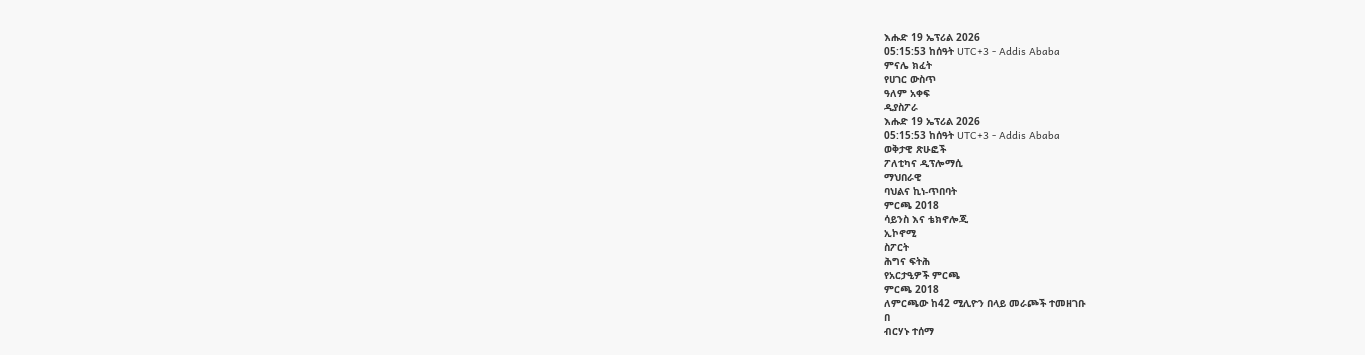እሑድ 19 ኤፕሪል 2026
05:15:53 ከሰዓት UTC+3 - Addis Ababa
ምናሌ ክፈት
የሀገር ውስጥ
ዓለም አቀፍ
ዲያስፖራ
እሑድ 19 ኤፕሪል 2026
05:15:53 ከሰዓት UTC+3 - Addis Ababa
ወቅታዊ ጽሁፎች
ፖለቲካና ዲፕሎማሲ
ማህበራዊ
ባህልና ኪነ-ጥበባት
ምርጫ 2018
ሳይንስ እና ቴክኖሎጂ
ኢኮኖሚ
ስፖርት
ሕግና ፍትሕ
የአርታዒዎች ምርጫ
ምርጫ 2018
ለምርጫው ከ42 ሚሊዮን በላይ መራጮች ተመዘገቡ
በ
ብርሃኑ ተሰማ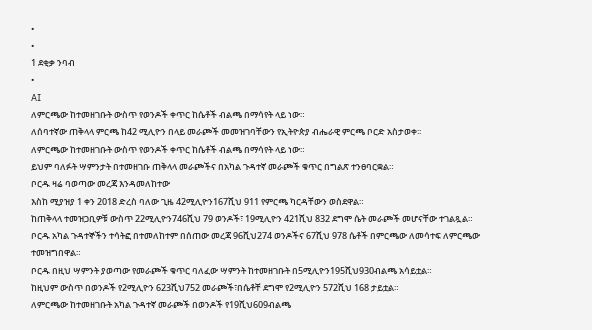•
•
1 ደቂቃ ንባብ
•
AI
ለምርጫው ከተመዘገቡት ውስጥ የወንዶች ቀጥር ከሴቶች ብልጫ በማሳየት ላይ ነው።
ለሰባተኛው ጠቅላላ ምርጫ ከ42 ሚሊዮን በላይ መራጮች መመዝገባቸውን የኢትዮጵያ ብሔራዊ ምርጫ ቦርድ አስታወቀ፡፡
ለምርጫው ከተመዘገቡት ውስጥ የወንዶች ቀጥር ከሴቶች ብልጫ በማሳየት ላይ ነው።
ይህም ባለፉት ሣምንታት በተመዘገቡ ጠቅላላ መራጮችና በአካል ጉዳተኛ መራጮች ቁጥር በግልጽ ተንፀባርቋል።
ቦርዱ ዛሬ ባወጣው መረጃ እንዳመለከተው
እስከ ሚያዝያ 1 ቀን 2018 ድረስ ባለው ጊዜ 42ሚሊዮን167ሺህ 911 የምርጫ ካርዳቸውን ወስደዋል።
ከጠቅላላ ተመዝጋቢዎቹ ውስጥ 22ሚሊዮን746ሺህ 79 ወንዶች፣ 19ሚሊዮን 421ሺህ 832 ደግሞ ሴት መራጮች መሆናቸው ተገልጿል።
ቦርዱ አካል ጉዳተኞችን ተሳትፎ በተመለከተም በሰጠው መረጃ 96ሺህ274 ወንዶችና 67ሺህ 978 ሴቶች በምርጫው ለመሳተፍ ለምርጫው ተመዝግበዋል።
ቦርዱ በዚህ ሣምንት ያወጣው የመራጮች ቁጥር ባለፈው ሣምንት ከተመዘገቡት በ5ሚሊዮን195ሺህ930ብልጫ አሳይቷል።
ከዚህም ውስጥ በወንዶች የ2ሚሊዮን 623ሺህ752 መራጮች፣በሴቶቸ ደግሞ የ2ሚሊዮን 572ሺህ 168 ታይቷል።
ለምርጫው ከተመዘገቡት አካል ጉዳተኛ መራጮች በወንዶች የ19ሺህ609ብልጫ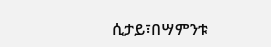ሲታይ፣በሣምንቱ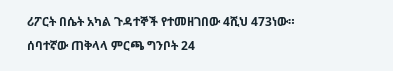ሪፖርት በሴት አካል ጉዳተኞች የተመዘገበው 4ሺህ 473ነው።
ሰባተኛው ጠቅላላ ምርጫ ግንቦት 24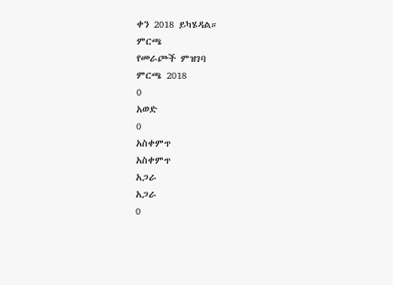ቀን 2018 ይካሄዳል።
ምርጫ
የመራጮች ምዝገባ
ምርጫ 2018
0
አወድ
0
አስቀምጥ
አስቀምጥ
አጋራ
አጋራ
0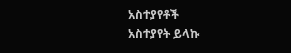አስተያየቶች
አስተያየት ይላኩ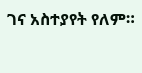ገና አስተያየት የለም።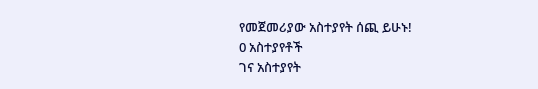የመጀመሪያው አስተያየት ሰጪ ይሁኑ!
0 አስተያየቶች
ገና አስተያየት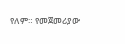የለም። የመጀመሪያው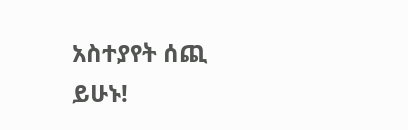አስተያየት ሰጪ ይሁኑ!